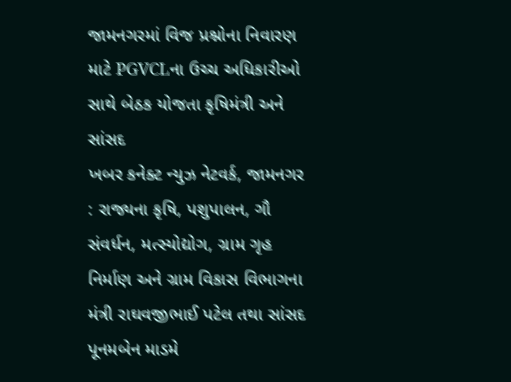જામનગરમાં વિજ પ્રશ્નોના નિવારણ માટે PGVCLના ઉચ્ચ અધિકારીઓ સાથે બેઠક યોજતા કૃષિમંત્રી અને સાંસદ
ખબર કનેક્ટ ન્યુઝ નેટવર્ક, જામનગર : રાજ્યના કૃષિ, પશુપાલન, ગૌ સંવર્ધન, મત્સ્યોદ્યોગ, ગ્રામ ગૃહ નિર્માણ અને ગ્રામ વિકાસ વિભાગના મંત્રી રાઘવજીભાઈ પટેલ તથા સાંસદ પૂનમબેન માડમે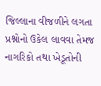જિલ્લાના વીજળીને લગતા પ્રશ્નોનો ઉકેલ લાવવા તેમજ નાગરિકો તથા ખેડૂતોની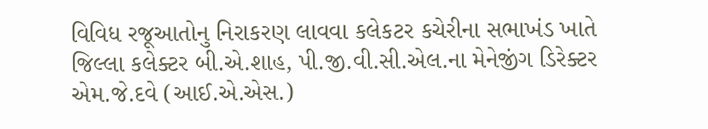વિવિધ રજૂઆતોનુ નિરાકરણ લાવવા કલેકટર કચેરીના સભાખંડ ખાતે જિલ્લા કલેક્ટર બી.એ.શાહ, પી.જી.વી.સી.એલ.ના મેનેજીંગ ડિરેક્ટર એમ.જે.દવે (આઈ.એ.એસ.)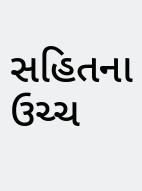સહિતના ઉચ્ચ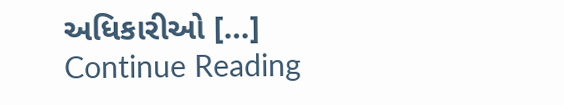અધિકારીઓ […]
Continue Reading